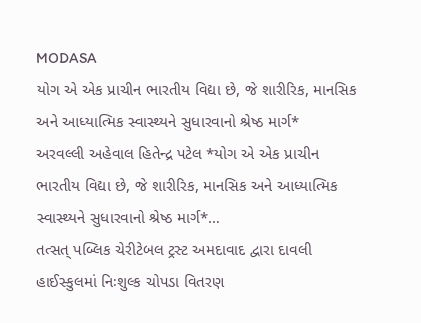MODASA
યોગ એ એક પ્રાચીન ભારતીય વિદ્યા છે, જે શારીરિક, માનસિક અને આધ્યાત્મિક સ્વાસ્થ્યને સુધારવાનો શ્રેષ્ઠ માર્ગ*
અરવલ્લી અહેવાલ હિતેન્દ્ર પટેલ *યોગ એ એક પ્રાચીન ભારતીય વિદ્યા છે, જે શારીરિક, માનસિક અને આધ્યાત્મિક સ્વાસ્થ્યને સુધારવાનો શ્રેષ્ઠ માર્ગ*…
તત્સત્ પબ્લિક ચેરીટેબલ ટ્રસ્ટ અમદાવાદ દ્વારા દાવલી હાઈસ્કુલમાં નિઃશુલ્ક ચોપડા વિતરણ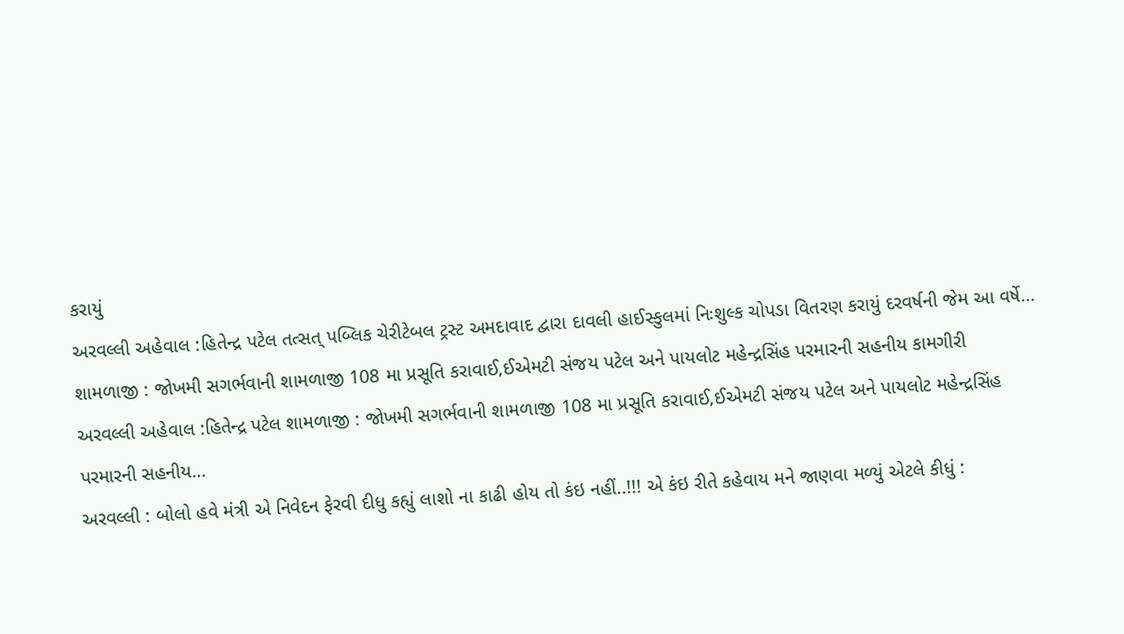કરાયું
અરવલ્લી અહેવાલ :હિતેન્દ્ર પટેલ તત્સત્ પબ્લિક ચેરીટેબલ ટ્રસ્ટ અમદાવાદ દ્વારા દાવલી હાઈસ્કુલમાં નિઃશુલ્ક ચોપડા વિતરણ કરાયું દરવર્ષની જેમ આ વર્ષે…
શામળાજી : જોખમી સગર્ભવાની શામળાજી 108 મા પ્રસૂતિ કરાવાઈ,ઈએમટી સંજય પટેલ અને પાયલોટ મહેન્દ્રસિંહ પરમારની સહનીય કામગીરી
અરવલ્લી અહેવાલ :હિતેન્દ્ર પટેલ શામળાજી : જોખમી સગર્ભવાની શામળાજી 108 મા પ્રસૂતિ કરાવાઈ,ઈએમટી સંજય પટેલ અને પાયલોટ મહેન્દ્રસિંહ પરમારની સહનીય…
અરવલ્લી : બોલો હવે મંત્રી એ નિવેદન ફેરવી દીધુ કહ્યું લાશો ના કાઢી હોય તો કંઇ નહીં..!!! એ કંઇ રીતે કહેવાય મને જાણવા મળ્યું એટલે કીધું :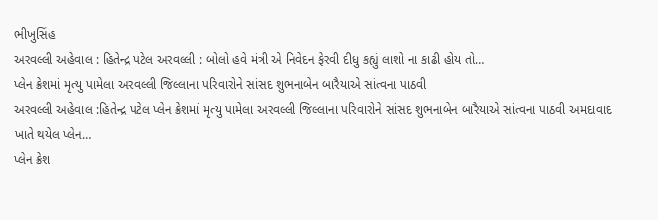ભીખુસિંહ
અરવલ્લી અહેવાલ : હિતેન્દ્ર પટેલ અરવલ્લી : બોલો હવે મંત્રી એ નિવેદન ફેરવી દીધુ કહ્યું લાશો ના કાઢી હોય તો…
પ્લેન ક્રેશમાં મૃત્યુ પામેલા અરવલ્લી જિલ્લાના પરિવારોને સાંસદ શુભનાબેન બારૈયાએ સાંત્વના પાઠવી
અરવલ્લી અહેવાલ :હિતેન્દ્ર પટેલ પ્લેન ક્રેશમાં મૃત્યુ પામેલા અરવલ્લી જિલ્લાના પરિવારોને સાંસદ શુભનાબેન બારૈયાએ સાંત્વના પાઠવી અમદાવાદ ખાતે થયેલ પ્લેન…
પ્લેન ક્રેશ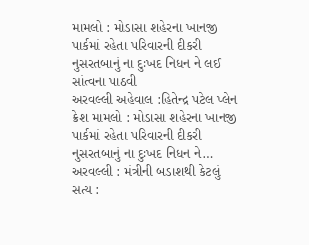મામલો : મોડાસા શહેરના ખાનજી પાર્કમાં રહેતા પરિવારની દીકરી નુસરતબાનું ના દુઃખદ નિધન ને લઈ સાંત્વના પાઠવી
અરવલ્લી અહેવાલ :હિતેન્દ્ર પટેલ પ્લેન ક્રેશ મામલો : મોડાસા શહેરના ખાનજી પાર્કમાં રહેતા પરિવારની દીકરી નુસરતબાનું ના દુઃખદ નિધન ને…
અરવલ્લી : મંત્રીની બડાશથી કેટલું સત્ય :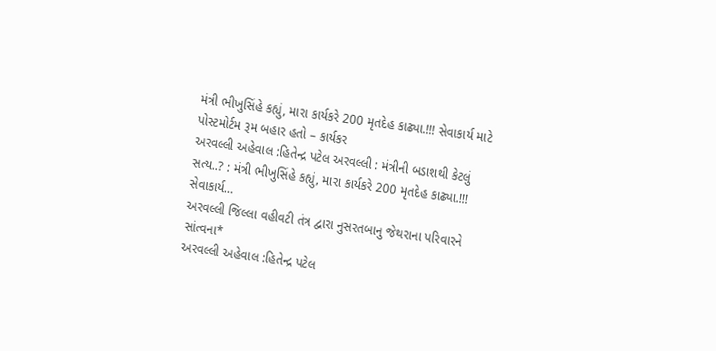મંત્રી ભીખુસિંહે કહ્યું, મારા કાર્યકરે 200 મૃતદેહ કાઢ્યા.!!! સેવાકાર્ય માટે પોસ્ટમોર્ટમ રૂમ બહાર હતો – કાર્યકર
અરવલ્લી અહેવાલ :હિતેન્દ્ર પટેલ અરવલ્લી : મંત્રીની બડાશથી કેટલું સત્ય..? : મંત્રી ભીખુસિંહે કહ્યું, મારા કાર્યકરે 200 મૃતદેહ કાઢ્યા.!!! સેવાકાર્ય…
અરવલ્લી જિલ્લા વહીવટી તંત્ર દ્વારા નુસરતબાનુ જેથરાના પરિવારને સાંત્વના*
અરવલ્લી અહેવાલ :હિતેન્દ્ર પટેલ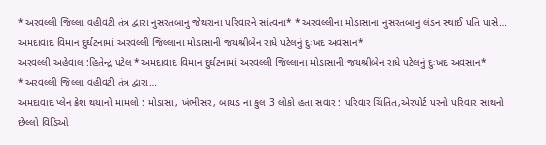*અરવલ્લી જિલ્લા વહીવટી તંત્ર દ્વારા નુસરતબાનુ જેથરાના પરિવારને સાંત્વના* *અરવલ્લીના મોડાસાના નુસરતબાનુ લંડન સ્થાઈ પતિ પાસે…
અમદાવાદ વિમાન દુર્ઘટનામાં અરવલ્લી જિલ્લાના મોડાસાની જયશ્રીબેન રાધે પટેલનું દુઃખદ અવસાન*
અરવલ્લી અહેવાલ :હિતેન્દ્ર પટેલ *અમદાવાદ વિમાન દુર્ઘટનામાં અરવલ્લી જિલ્લાના મોડાસાની જયશ્રીબેન રાધે પટેલનું દુઃખદ અવસાન* *અરવલ્લી જિલ્લા વહીવટી તંત્ર દ્વારા…
અમદાવાદ પ્લેન ક્રેશ થયાનો મામલો : મોડાસા, ખંભીસર, બાયડ ના કુલ 3 લોકો હતા સવાર : પરિવાર ચિંતિત,એરપોર્ટ પરનો પરિવાર સાથનો છેલ્લો વિડિઓ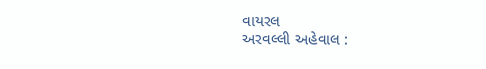વાયરલ
અરવલ્લી અહેવાલ :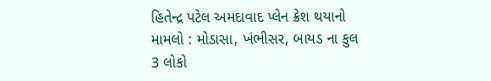હિતેન્દ્ર પટેલ અમદાવાદ પ્લેન ક્રેશ થયાનો મામલો : મોડાસા, ખંભીસર, બાયડ ના કુલ 3 લોકો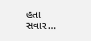હતા સવાર…